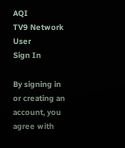AQI
TV9 Network
User
Sign In

By signing in or creating an account, you agree with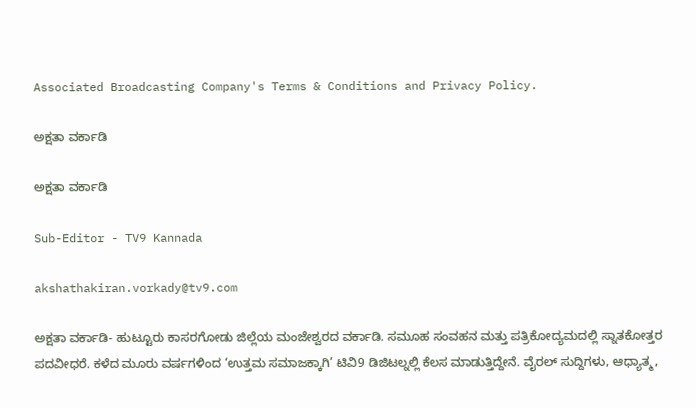Associated Broadcasting Company's Terms & Conditions and Privacy Policy.

ಅಕ್ಷತಾ ವರ್ಕಾಡಿ

ಅಕ್ಷತಾ ವರ್ಕಾಡಿ

Sub-Editor - TV9 Kannada

akshathakiran.vorkady@tv9.com

ಅಕ್ಷತಾ ವರ್ಕಾಡಿ- ಹುಟ್ಟೂರು ಕಾಸರಗೋಡು ಜಿಲ್ಲೆಯ ಮಂಜೇಶ್ವರದ ವರ್ಕಾಡಿ. ಸಮೂಹ ಸಂವಹನ ಮತ್ತು ಪತ್ರಿಕೋದ್ಯಮದಲ್ಲಿ ಸ್ನಾತಕೋತ್ತರ ಪದವೀಧರೆ. ಕಳೆದ ಮೂರು ವರ್ಷಗಳಿಂದ ‘ಉತ್ತಮ ಸಮಾಜಕ್ಕಾಗಿ’ ಟಿವಿ9 ಡಿಜಿಟಲ್ನಲ್ಲಿ ಕೆಲಸ ಮಾಡುತ್ತಿದ್ದೇನೆ. ವೈರಲ್ ಸುದ್ದಿಗಳು, ಆಧ್ಯಾತ್ಮ,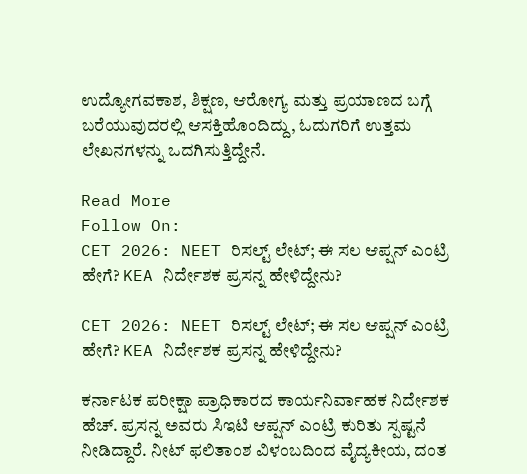ಉದ್ಯೋಗವಕಾಶ, ಶಿಕ್ಷಣ, ಆರೋಗ್ಯ ಮತ್ತು ಪ್ರಯಾಣದ ಬಗ್ಗೆ ಬರೆಯುವುದರಲ್ಲಿ ಆಸಕ್ತಿಹೊಂದಿದ್ದು, ಓದುಗರಿಗೆ ಉತ್ತಮ ಲೇಖನಗಳನ್ನು ಒದಗಿಸುತ್ತಿದ್ದೇನೆ.

Read More
Follow On:
CET 2026: NEET ರಿಸಲ್ಟ್ ಲೇಟ್; ಈ ಸಲ ಆಪ್ಷನ್ ಎಂಟ್ರಿ ಹೇಗೆ? KEA ನಿರ್ದೇಶಕ ಪ್ರಸನ್ನ ಹೇಳಿದ್ದೇನು?

CET 2026: NEET ರಿಸಲ್ಟ್ ಲೇಟ್; ಈ ಸಲ ಆಪ್ಷನ್ ಎಂಟ್ರಿ ಹೇಗೆ? KEA ನಿರ್ದೇಶಕ ಪ್ರಸನ್ನ ಹೇಳಿದ್ದೇನು?

ಕರ್ನಾಟಕ ಪರೀಕ್ಷಾ ಪ್ರಾಧಿಕಾರದ ಕಾರ್ಯನಿರ್ವಾಹಕ ನಿರ್ದೇಶಕ ಹೆಚ್. ಪ್ರಸನ್ನ ಅವರು ಸಿಇಟಿ ಆಪ್ಷನ್ ಎಂಟ್ರಿ ಕುರಿತು ಸ್ಪಷ್ಟನೆ ನೀಡಿದ್ದಾರೆ. ನೀಟ್ ಫಲಿತಾಂಶ ವಿಳಂಬದಿಂದ ವೈದ್ಯಕೀಯ, ದಂತ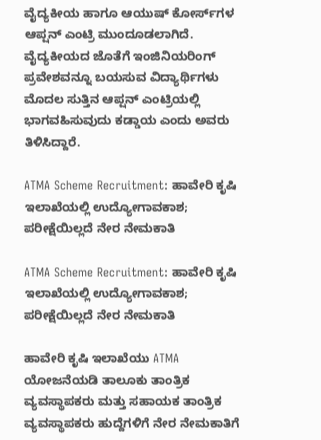ವೈದ್ಯಕೀಯ ಹಾಗೂ ಆಯುಷ್ ಕೋರ್ಸ್‌ಗಳ ಆಪ್ಷನ್ ಎಂಟ್ರಿ ಮುಂದೂಡಲಾಗಿದೆ. ವೈದ್ಯಕೀಯದ ಜೊತೆಗೆ ಇಂಜಿನಿಯರಿಂಗ್ ಪ್ರವೇಶವನ್ನೂ ಬಯಸುವ ವಿದ್ಯಾರ್ಥಿಗಳು ಮೊದಲ ಸುತ್ತಿನ ಆಪ್ಷನ್ ಎಂಟ್ರಿಯಲ್ಲಿ ಭಾಗವಹಿಸುವುದು ಕಡ್ಡಾಯ ಎಂದು ಅವರು ತಿಳಿಸಿದ್ದಾರೆ.

ATMA Scheme Recruitment: ಹಾವೇರಿ ಕೃಷಿ ಇಲಾಖೆಯಲ್ಲಿ ಉದ್ಯೋಗಾವಕಾಶ; ಪರೀಕ್ಷೆಯಿಲ್ಲದೆ ನೇರ ನೇಮಕಾತಿ

ATMA Scheme Recruitment: ಹಾವೇರಿ ಕೃಷಿ ಇಲಾಖೆಯಲ್ಲಿ ಉದ್ಯೋಗಾವಕಾಶ; ಪರೀಕ್ಷೆಯಿಲ್ಲದೆ ನೇರ ನೇಮಕಾತಿ

ಹಾವೇರಿ ಕೃಷಿ ಇಲಾಖೆಯು ATMA ಯೋಜನೆಯಡಿ ತಾಲೂಕು ತಾಂತ್ರಿಕ ವ್ಯವಸ್ಥಾಪಕರು ಮತ್ತು ಸಹಾಯಕ ತಾಂತ್ರಿಕ ವ್ಯವಸ್ಥಾಪಕರು ಹುದ್ದೆಗಳಿಗೆ ನೇರ ನೇಮಕಾತಿಗೆ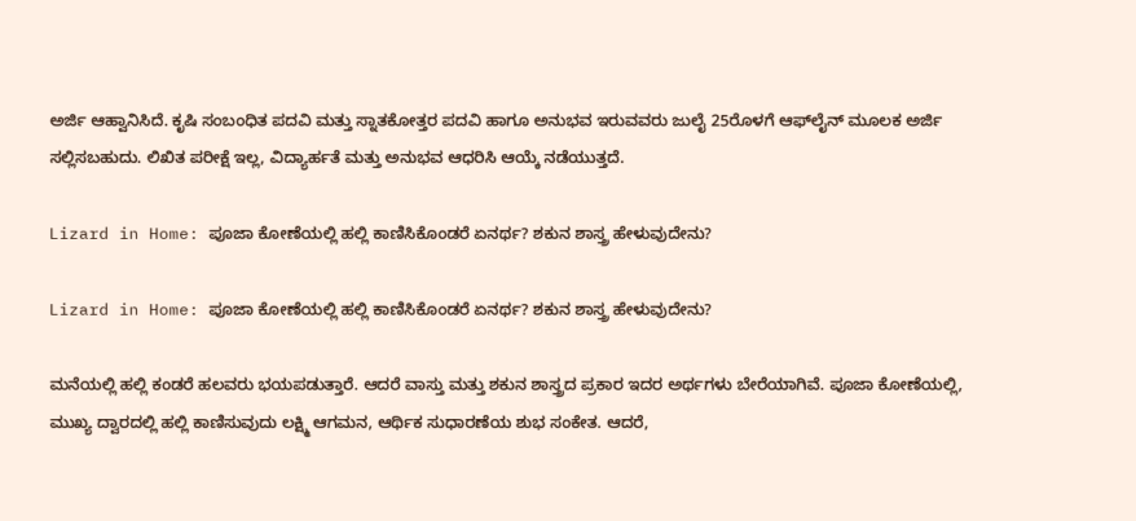ಅರ್ಜಿ ಆಹ್ವಾನಿಸಿದೆ. ಕೃಷಿ ಸಂಬಂಧಿತ ಪದವಿ ಮತ್ತು ಸ್ನಾತಕೋತ್ತರ ಪದವಿ ಹಾಗೂ ಅನುಭವ ಇರುವವರು ಜುಲೈ 25ರೊಳಗೆ ಆಫ್‌ಲೈನ್ ಮೂಲಕ ಅರ್ಜಿ ಸಲ್ಲಿಸಬಹುದು. ಲಿಖಿತ ಪರೀಕ್ಷೆ ಇಲ್ಲ, ವಿದ್ಯಾರ್ಹತೆ ಮತ್ತು ಅನುಭವ ಆಧರಿಸಿ ಆಯ್ಕೆ ನಡೆಯುತ್ತದೆ.

Lizard in Home: ಪೂಜಾ ಕೋಣೆಯಲ್ಲಿ ಹಲ್ಲಿ ಕಾಣಿಸಿಕೊಂಡರೆ ಏನರ್ಥ? ಶಕುನ ಶಾಸ್ತ್ರ ಹೇಳುವುದೇನು?

Lizard in Home: ಪೂಜಾ ಕೋಣೆಯಲ್ಲಿ ಹಲ್ಲಿ ಕಾಣಿಸಿಕೊಂಡರೆ ಏನರ್ಥ? ಶಕುನ ಶಾಸ್ತ್ರ ಹೇಳುವುದೇನು?

ಮನೆಯಲ್ಲಿ ಹಲ್ಲಿ ಕಂಡರೆ ಹಲವರು ಭಯಪಡುತ್ತಾರೆ. ಆದರೆ ವಾಸ್ತು ಮತ್ತು ಶಕುನ ಶಾಸ್ತ್ರದ ಪ್ರಕಾರ ಇದರ ಅರ್ಥಗಳು ಬೇರೆಯಾಗಿವೆ. ಪೂಜಾ ಕೋಣೆಯಲ್ಲಿ, ಮುಖ್ಯ ದ್ವಾರದಲ್ಲಿ ಹಲ್ಲಿ ಕಾಣಿಸುವುದು ಲಕ್ಷ್ಮಿ ಆಗಮನ, ಆರ್ಥಿಕ ಸುಧಾರಣೆಯ ಶುಭ ಸಂಕೇತ. ಆದರೆ,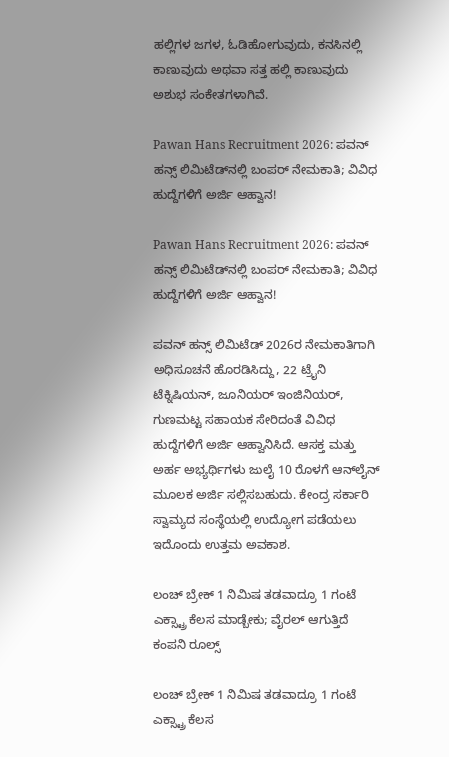ಹಲ್ಲಿಗಳ ಜಗಳ, ಓಡಿಹೋಗುವುದು, ಕನಸಿನಲ್ಲಿ ಕಾಣುವುದು ಅಥವಾ ಸತ್ತ ಹಲ್ಲಿ ಕಾಣುವುದು ಅಶುಭ ಸಂಕೇತಗಳಾಗಿವೆ.

Pawan Hans Recruitment 2026: ಪವನ್ ಹನ್ಸ್ ಲಿಮಿಟೆಡ್‌ನಲ್ಲಿ ಬಂಪರ್ ನೇಮಕಾತಿ; ವಿವಿಧ ಹುದ್ದೆಗಳಿಗೆ ಅರ್ಜಿ ಆಹ್ವಾನ!

Pawan Hans Recruitment 2026: ಪವನ್ ಹನ್ಸ್ ಲಿಮಿಟೆಡ್‌ನಲ್ಲಿ ಬಂಪರ್ ನೇಮಕಾತಿ; ವಿವಿಧ ಹುದ್ದೆಗಳಿಗೆ ಅರ್ಜಿ ಆಹ್ವಾನ!

ಪವನ್ ಹನ್ಸ್ ಲಿಮಿಟೆಡ್ 2026ರ ನೇಮಕಾತಿಗಾಗಿ ಅಧಿಸೂಚನೆ ಹೊರಡಿಸಿದ್ದು, 22 ಟ್ರೈನಿ ಟೆಕ್ನಿಷಿಯನ್, ಜೂನಿಯರ್ ಇಂಜಿನಿಯರ್, ಗುಣಮಟ್ಟ ಸಹಾಯಕ ಸೇರಿದಂತೆ ವಿವಿಧ ಹುದ್ದೆಗಳಿಗೆ ಅರ್ಜಿ ಆಹ್ವಾನಿಸಿದೆ. ಆಸಕ್ತ ಮತ್ತು ಅರ್ಹ ಅಭ್ಯರ್ಥಿಗಳು ಜುಲೈ 10 ರೊಳಗೆ ಆನ್‌ಲೈನ್ ಮೂಲಕ ಅರ್ಜಿ ಸಲ್ಲಿಸಬಹುದು. ಕೇಂದ್ರ ಸರ್ಕಾರಿ ಸ್ವಾಮ್ಯದ ಸಂಸ್ಥೆಯಲ್ಲಿ ಉದ್ಯೋಗ ಪಡೆಯಲು ಇದೊಂದು ಉತ್ತಮ ಅವಕಾಶ.

ಲಂಚ್ ಬ್ರೇಕ್‌ 1 ನಿಮಿಷ ತಡವಾದ್ರೂ 1 ಗಂಟೆ ಎಕ್ಸ್ಟ್ರಾ ಕೆಲಸ ಮಾಡ್ಬೇಕು; ವೈರಲ್ ಆಗುತ್ತಿದೆ ಕಂಪನಿ ರೂಲ್ಸ್

ಲಂಚ್ ಬ್ರೇಕ್‌ 1 ನಿಮಿಷ ತಡವಾದ್ರೂ 1 ಗಂಟೆ ಎಕ್ಸ್ಟ್ರಾ ಕೆಲಸ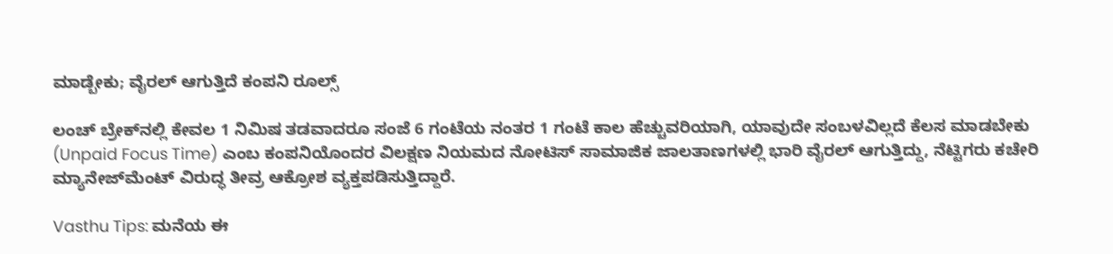ಮಾಡ್ಬೇಕು; ವೈರಲ್ ಆಗುತ್ತಿದೆ ಕಂಪನಿ ರೂಲ್ಸ್

ಲಂಚ್ ಬ್ರೇಕ್‌ನಲ್ಲಿ ಕೇವಲ 1 ನಿಮಿಷ ತಡವಾದರೂ ಸಂಜೆ 6 ಗಂಟೆಯ ನಂತರ 1 ಗಂಟೆ ಕಾಲ ಹೆಚ್ಚುವರಿಯಾಗಿ, ಯಾವುದೇ ಸಂಬಳವಿಲ್ಲದೆ ಕೆಲಸ ಮಾಡಬೇಕು (Unpaid Focus Time) ಎಂಬ ಕಂಪನಿಯೊಂದರ ವಿಲಕ್ಷಣ ನಿಯಮದ ನೋಟಿಸ್ ಸಾಮಾಜಿಕ ಜಾಲತಾಣಗಳಲ್ಲಿ ಭಾರಿ ವೈರಲ್ ಆಗುತ್ತಿದ್ದು, ನೆಟ್ಟಿಗರು ಕಚೇರಿ ಮ್ಯಾನೇಜ್‌ಮೆಂಟ್ ವಿರುದ್ಧ ತೀವ್ರ ಆಕ್ರೋಶ ವ್ಯಕ್ತಪಡಿಸುತ್ತಿದ್ದಾರೆ.

Vasthu Tips: ಮನೆಯ ಈ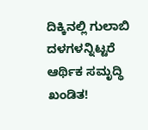ದಿಕ್ಕಿನಲ್ಲಿ ಗುಲಾಬಿ ದಳಗಳನ್ನಿಟ್ಟರೆ ಆರ್ಥಿಕ ಸಮೃದ್ಧಿ ಖಂಡಿತ!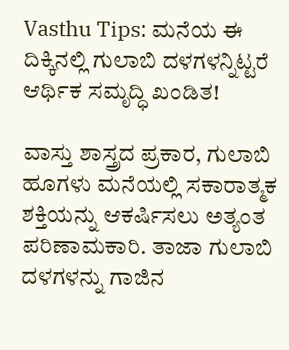Vasthu Tips: ಮನೆಯ ಈ ದಿಕ್ಕಿನಲ್ಲಿ ಗುಲಾಬಿ ದಳಗಳನ್ನಿಟ್ಟರೆ ಆರ್ಥಿಕ ಸಮೃದ್ಧಿ ಖಂಡಿತ!

ವಾಸ್ತು ಶಾಸ್ತ್ರದ ಪ್ರಕಾರ, ಗುಲಾಬಿ ಹೂಗಳು ಮನೆಯಲ್ಲಿ ಸಕಾರಾತ್ಮಕ ಶಕ್ತಿಯನ್ನು ಆಕರ್ಷಿಸಲು ಅತ್ಯಂತ ಪರಿಣಾಮಕಾರಿ. ತಾಜಾ ಗುಲಾಬಿ ದಳಗಳನ್ನು ಗಾಜಿನ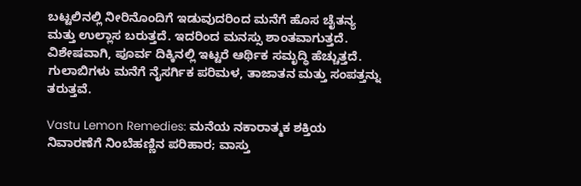ಬಟ್ಟಲಿನಲ್ಲಿ ನೀರಿನೊಂದಿಗೆ ಇಡುವುದರಿಂದ ಮನೆಗೆ ಹೊಸ ಚೈತನ್ಯ ಮತ್ತು ಉಲ್ಲಾಸ ಬರುತ್ತದೆ. ಇದರಿಂದ ಮನಸ್ಸು ಶಾಂತವಾಗುತ್ತದೆ. ವಿಶೇಷವಾಗಿ, ಪೂರ್ವ ದಿಕ್ಕಿನಲ್ಲಿ ಇಟ್ಟರೆ ಆರ್ಥಿಕ ಸಮೃದ್ಧಿ ಹೆಚ್ಚುತ್ತದೆ. ಗುಲಾಬಿಗಳು ಮನೆಗೆ ನೈಸರ್ಗಿಕ ಪರಿಮಳ, ತಾಜಾತನ ಮತ್ತು ಸಂಪತ್ತನ್ನು ತರುತ್ತವೆ.

Vastu Lemon Remedies: ಮನೆಯ ನಕಾರಾತ್ಮಕ ಶಕ್ತಿಯ ನಿವಾರಣೆಗೆ ನಿಂಬೆಹಣ್ಣಿನ ಪರಿಹಾರ; ವಾಸ್ತು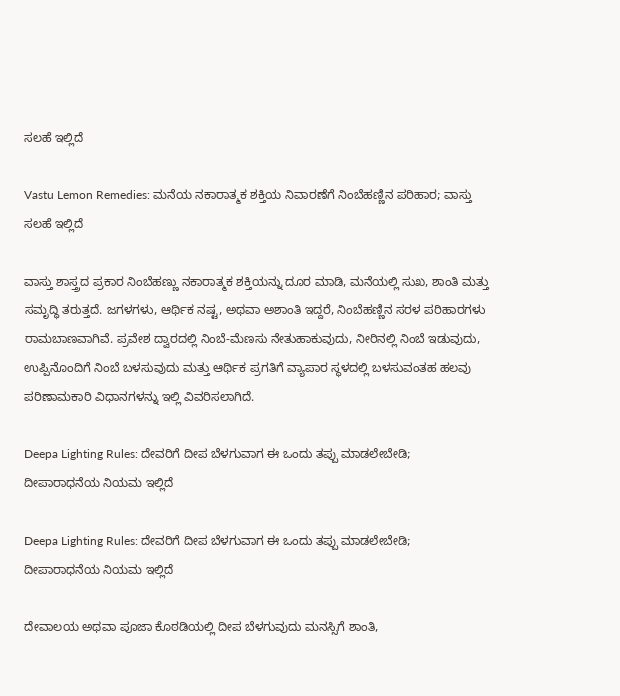ಸಲಹೆ ಇಲ್ಲಿದೆ

Vastu Lemon Remedies: ಮನೆಯ ನಕಾರಾತ್ಮಕ ಶಕ್ತಿಯ ನಿವಾರಣೆಗೆ ನಿಂಬೆಹಣ್ಣಿನ ಪರಿಹಾರ; ವಾಸ್ತು ಸಲಹೆ ಇಲ್ಲಿದೆ

ವಾಸ್ತು ಶಾಸ್ತ್ರದ ಪ್ರಕಾರ ನಿಂಬೆಹಣ್ಣು ನಕಾರಾತ್ಮಕ ಶಕ್ತಿಯನ್ನು ದೂರ ಮಾಡಿ, ಮನೆಯಲ್ಲಿ ಸುಖ, ಶಾಂತಿ ಮತ್ತು ಸಮೃದ್ಧಿ ತರುತ್ತದೆ. ಜಗಳಗಳು, ಆರ್ಥಿಕ ನಷ್ಟ, ಅಥವಾ ಅಶಾಂತಿ ಇದ್ದರೆ, ನಿಂಬೆಹಣ್ಣಿನ ಸರಳ ಪರಿಹಾರಗಳು ರಾಮಬಾಣವಾಗಿವೆ. ಪ್ರವೇಶ ದ್ವಾರದಲ್ಲಿ ನಿಂಬೆ-ಮೆಣಸು ನೇತುಹಾಕುವುದು, ನೀರಿನಲ್ಲಿ ನಿಂಬೆ ಇಡುವುದು, ಉಪ್ಪಿನೊಂದಿಗೆ ನಿಂಬೆ ಬಳಸುವುದು ಮತ್ತು ಆರ್ಥಿಕ ಪ್ರಗತಿಗೆ ವ್ಯಾಪಾರ ಸ್ಥಳದಲ್ಲಿ ಬಳಸುವಂತಹ ಹಲವು ಪರಿಣಾಮಕಾರಿ ವಿಧಾನಗಳನ್ನು ಇಲ್ಲಿ ವಿವರಿಸಲಾಗಿದೆ.

Deepa Lighting Rules: ದೇವರಿಗೆ ದೀಪ ಬೆಳಗುವಾಗ ಈ ಒಂದು ತಪ್ಪು ಮಾಡಲೇಬೇಡಿ; ದೀಪಾರಾಧನೆಯ ನಿಯಮ ಇಲ್ಲಿದೆ

Deepa Lighting Rules: ದೇವರಿಗೆ ದೀಪ ಬೆಳಗುವಾಗ ಈ ಒಂದು ತಪ್ಪು ಮಾಡಲೇಬೇಡಿ; ದೀಪಾರಾಧನೆಯ ನಿಯಮ ಇಲ್ಲಿದೆ

ದೇವಾಲಯ ಅಥವಾ ಪೂಜಾ ಕೊಠಡಿಯಲ್ಲಿ ದೀಪ ಬೆಳಗುವುದು ಮನಸ್ಸಿಗೆ ಶಾಂತಿ,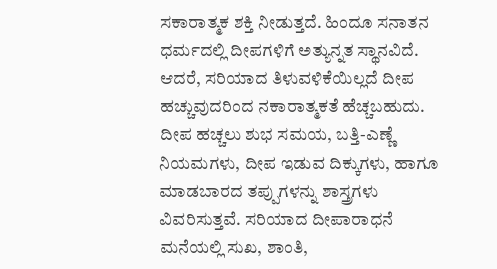ಸಕಾರಾತ್ಮಕ ಶಕ್ತಿ ನೀಡುತ್ತದೆ. ಹಿಂದೂ ಸನಾತನ ಧರ್ಮದಲ್ಲಿ ದೀಪಗಳಿಗೆ ಅತ್ಯುನ್ನತ ಸ್ಥಾನವಿದೆ. ಆದರೆ, ಸರಿಯಾದ ತಿಳುವಳಿಕೆಯಿಲ್ಲದೆ ದೀಪ ಹಚ್ಚುವುದರಿಂದ ನಕಾರಾತ್ಮಕತೆ ಹೆಚ್ಚಬಹುದು. ದೀಪ ಹಚ್ಚಲು ಶುಭ ಸಮಯ, ಬತ್ತಿ-ಎಣ್ಣೆ ನಿಯಮಗಳು, ದೀಪ ಇಡುವ ದಿಕ್ಕುಗಳು, ಹಾಗೂ ಮಾಡಬಾರದ ತಪ್ಪುಗಳನ್ನು ಶಾಸ್ತ್ರಗಳು ವಿವರಿಸುತ್ತವೆ. ಸರಿಯಾದ ದೀಪಾರಾಧನೆ ಮನೆಯಲ್ಲಿ ಸುಖ, ಶಾಂತಿ,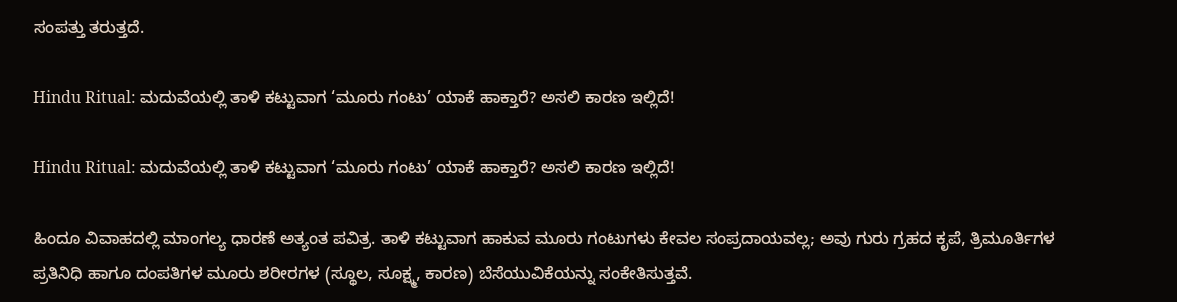ಸಂಪತ್ತು ತರುತ್ತದೆ.

Hindu Ritual: ಮದುವೆಯಲ್ಲಿ ತಾಳಿ ಕಟ್ಟುವಾಗ ‘ಮೂರು ಗಂಟು’ ಯಾಕೆ ಹಾಕ್ತಾರೆ? ಅಸಲಿ ಕಾರಣ ಇಲ್ಲಿದೆ!

Hindu Ritual: ಮದುವೆಯಲ್ಲಿ ತಾಳಿ ಕಟ್ಟುವಾಗ ‘ಮೂರು ಗಂಟು’ ಯಾಕೆ ಹಾಕ್ತಾರೆ? ಅಸಲಿ ಕಾರಣ ಇಲ್ಲಿದೆ!

ಹಿಂದೂ ವಿವಾಹದಲ್ಲಿ ಮಾಂಗಲ್ಯ ಧಾರಣೆ ಅತ್ಯಂತ ಪವಿತ್ರ. ತಾಳಿ ಕಟ್ಟುವಾಗ ಹಾಕುವ ಮೂರು ಗಂಟುಗಳು ಕೇವಲ ಸಂಪ್ರದಾಯವಲ್ಲ; ಅವು ಗುರು ಗ್ರಹದ ಕೃಪೆ, ತ್ರಿಮೂರ್ತಿಗಳ ಪ್ರತಿನಿಧಿ ಹಾಗೂ ದಂಪತಿಗಳ ಮೂರು ಶರೀರಗಳ (ಸ್ಥೂಲ, ಸೂಕ್ಷ್ಮ, ಕಾರಣ) ಬೆಸೆಯುವಿಕೆಯನ್ನು ಸಂಕೇತಿಸುತ್ತವೆ.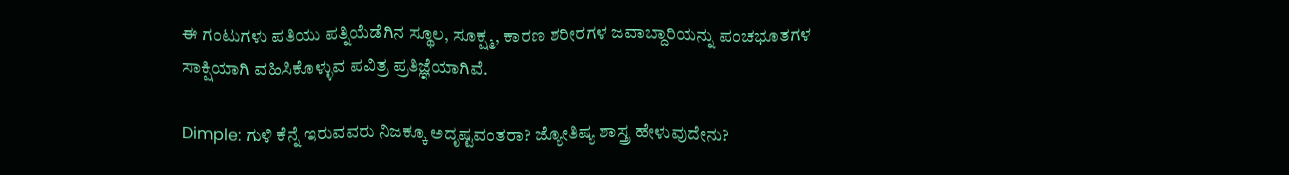ಈ ಗಂಟುಗಳು ಪತಿಯು ಪತ್ನಿಯೆಡೆಗಿನ ಸ್ಥೂಲ, ಸೂಕ್ಷ್ಮ, ಕಾರಣ ಶರೀರಗಳ ಜವಾಬ್ದಾರಿಯನ್ನು ಪಂಚಭೂತಗಳ ಸಾಕ್ಷಿಯಾಗಿ ವಹಿಸಿಕೊಳ್ಳುವ ಪವಿತ್ರ ಪ್ರತಿಜ್ಞೆಯಾಗಿವೆ.

Dimple: ಗುಳಿ ಕೆನ್ನೆ ಇರುವವರು ನಿಜಕ್ಕೂ ಅದೃಷ್ಟವಂತರಾ? ಜ್ಯೋತಿಷ್ಯ ಶಾಸ್ತ್ರ ಹೇಳುವುದೇನು?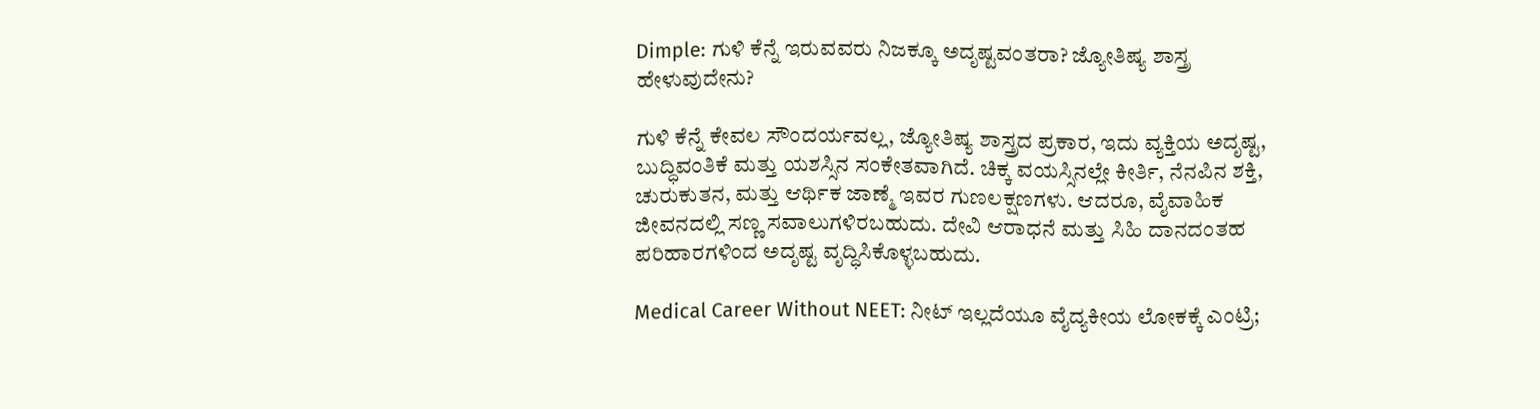Dimple: ಗುಳಿ ಕೆನ್ನೆ ಇರುವವರು ನಿಜಕ್ಕೂ ಅದೃಷ್ಟವಂತರಾ? ಜ್ಯೋತಿಷ್ಯ ಶಾಸ್ತ್ರ ಹೇಳುವುದೇನು?

ಗುಳಿ ಕೆನ್ನೆ ಕೇವಲ ಸೌಂದರ್ಯವಲ್ಲ, ಜ್ಯೋತಿಷ್ಯ ಶಾಸ್ತ್ರದ ಪ್ರಕಾರ, ಇದು ವ್ಯಕ್ತಿಯ ಅದೃಷ್ಟ, ಬುದ್ಧಿವಂತಿಕೆ ಮತ್ತು ಯಶಸ್ಸಿನ ಸಂಕೇತವಾಗಿದೆ. ಚಿಕ್ಕ ವಯಸ್ಸಿನಲ್ಲೇ ಕೀರ್ತಿ, ನೆನಪಿನ ಶಕ್ತಿ, ಚುರುಕುತನ, ಮತ್ತು ಆರ್ಥಿಕ ಜಾಣ್ಮೆ ಇವರ ಗುಣಲಕ್ಷಣಗಳು. ಆದರೂ, ವೈವಾಹಿಕ ಜೀವನದಲ್ಲಿ ಸಣ್ಣ ಸವಾಲುಗಳಿರಬಹುದು. ದೇವಿ ಆರಾಧನೆ ಮತ್ತು ಸಿಹಿ ದಾನದಂತಹ ಪರಿಹಾರಗಳಿಂದ ಅದೃಷ್ಟ ವೃದ್ಧಿಸಿಕೊಳ್ಳಬಹುದು.

Medical Career Without NEET: ನೀಟ್ ಇಲ್ಲದೆಯೂ ವೈದ್ಯಕೀಯ ಲೋಕಕ್ಕೆ ಎಂಟ್ರಿ;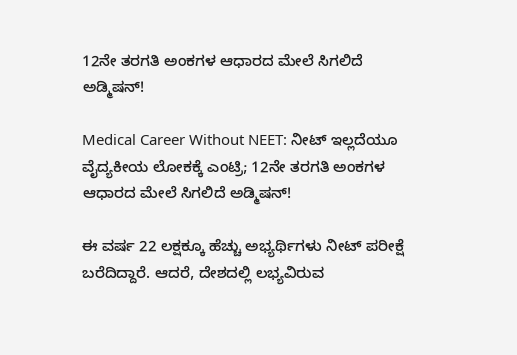12ನೇ ತರಗತಿ ಅಂಕಗಳ ಆಧಾರದ ಮೇಲೆ ಸಿಗಲಿದೆ ಅಡ್ಮಿಷನ್!

Medical Career Without NEET: ನೀಟ್ ಇಲ್ಲದೆಯೂ ವೈದ್ಯಕೀಯ ಲೋಕಕ್ಕೆ ಎಂಟ್ರಿ; 12ನೇ ತರಗತಿ ಅಂಕಗಳ ಆಧಾರದ ಮೇಲೆ ಸಿಗಲಿದೆ ಅಡ್ಮಿಷನ್!

ಈ ವರ್ಷ 22 ಲಕ್ಷಕ್ಕೂ ಹೆಚ್ಚು ಅಭ್ಯರ್ಥಿಗಳು ನೀಟ್ ಪರೀಕ್ಷೆ ಬರೆದಿದ್ದಾರೆ. ಆದರೆ, ದೇಶದಲ್ಲಿ ಲಭ್ಯವಿರುವ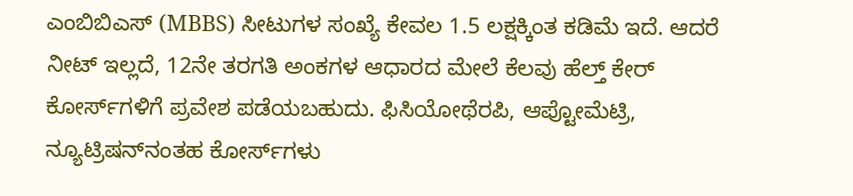ಎಂಬಿಬಿಎಸ್ (MBBS) ಸೀಟುಗಳ ಸಂಖ್ಯೆ ಕೇವಲ 1.5 ಲಕ್ಷಕ್ಕಿಂತ ಕಡಿಮೆ ಇದೆ. ಆದರೆ ನೀಟ್ ಇಲ್ಲದೆ, 12ನೇ ತರಗತಿ ಅಂಕಗಳ ಆಧಾರದ ಮೇಲೆ ಕೆಲವು ಹೆಲ್ತ್ ಕೇರ್ ಕೋರ್ಸ್‌ಗಳಿಗೆ ಪ್ರವೇಶ ಪಡೆಯಬಹುದು. ಫಿಸಿಯೋಥೆರಪಿ, ಆಪ್ಟೋಮೆಟ್ರಿ, ನ್ಯೂಟ್ರಿಷನ್‌ನಂತಹ ಕೋರ್ಸ್‌ಗಳು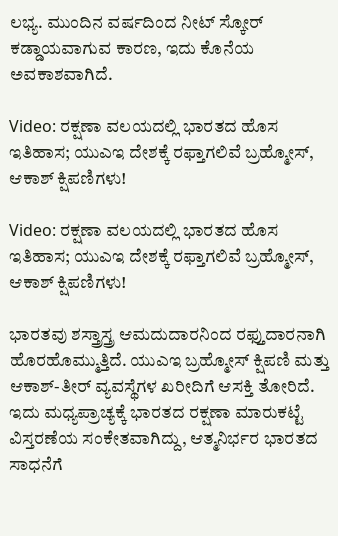ಲಭ್ಯ. ಮುಂದಿನ ವರ್ಷದಿಂದ ನೀಟ್ ಸ್ಕೋರ್ ಕಡ್ಡಾಯವಾಗುವ ಕಾರಣ, ಇದು ಕೊನೆಯ ಅವಕಾಶವಾಗಿದೆ.

Video: ರಕ್ಷಣಾ ವಲಯದಲ್ಲಿ ಭಾರತದ ಹೊಸ ಇತಿಹಾಸ; ಯುಎಇ ದೇಶಕ್ಕೆ ರಫ್ತಾಗಲಿವೆ ಬ್ರಹ್ಮೋಸ್, ಆಕಾಶ್ ಕ್ಷಿಪಣಿಗಳು!

Video: ರಕ್ಷಣಾ ವಲಯದಲ್ಲಿ ಭಾರತದ ಹೊಸ ಇತಿಹಾಸ; ಯುಎಇ ದೇಶಕ್ಕೆ ರಫ್ತಾಗಲಿವೆ ಬ್ರಹ್ಮೋಸ್, ಆಕಾಶ್ ಕ್ಷಿಪಣಿಗಳು!

ಭಾರತವು ಶಸ್ತ್ರಾಸ್ತ್ರ ಆಮದುದಾರನಿಂದ ರಫ್ತುದಾರನಾಗಿ ಹೊರಹೊಮ್ಮುತ್ತಿದೆ. ಯುಎಇ ಬ್ರಹ್ಮೋಸ್ ಕ್ಷಿಪಣಿ ಮತ್ತು ಆಕಾಶ್-ತೀರ್ ವ್ಯವಸ್ಥೆಗಳ ಖರೀದಿಗೆ ಆಸಕ್ತಿ ತೋರಿದೆ. ಇದು ಮಧ್ಯಪ್ರಾಚ್ಯಕ್ಕೆ ಭಾರತದ ರಕ್ಷಣಾ ಮಾರುಕಟ್ಟೆ ವಿಸ್ತರಣೆಯ ಸಂಕೇತವಾಗಿದ್ದು, ಆತ್ಮನಿರ್ಭರ ಭಾರತದ ಸಾಧನೆಗೆ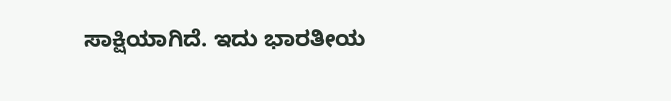ಸಾಕ್ಷಿಯಾಗಿದೆ. ಇದು ಭಾರತೀಯ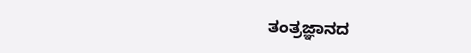ತಂತ್ರಜ್ಞಾನದ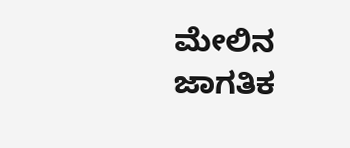ಮೇಲಿನ ಜಾಗತಿಕ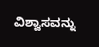ವಿಶ್ವಾಸವನ್ನು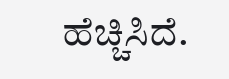ಹೆಚ್ಚಿಸಿದೆ.